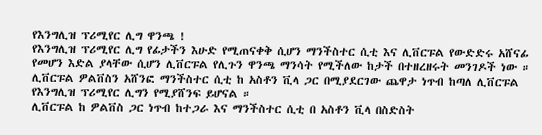የእንግሊዝ ፕሪሚየር ሊግ ዋንጫ !
የእንግሊዝ ፕሪሚየር ሊግ የፊታችን እሁድ የሚጠናቀቅ ሲሆን ማንችስተር ሲቲ እና ሊቨርፑል የውድድሩ አሸናፊ የመሆን እድል ያላቸው ሲሆን ሊቨርፑል የሊጉን ዋንጫ ማንሳት የሚችለው ከታች በተዘረዘሩት መንገዶች ነው ።
ሊቨርፑል ዎልቨስን አሸንፎ ማንችስተር ሲቲ ከ አስቶን ቪላ ጋር በሚያደርገው ጨዋታ ነጥብ ከጣለ ሊቨርፑል የእንግሊዝ ፕሪሚየር ሊግን የሚያሸንፍ ይሆናል ።
ሊቨርፑል ከ ዎልቨስ ጋር ነጥብ ከተጋራ እና ማንችስተር ሲቲ በ አስቶን ቪላ በስድስት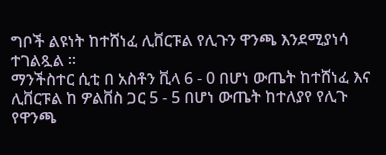ግቦች ልዩነት ከተሸነፈ ሊቨርፑል የሊጉን ዋንጫ እንደሚያነሳ ተገልጿል ።
ማንችስተር ሲቲ በ አስቶን ቪላ 6 - 0 በሆነ ውጤት ከተሸነፈ እና ሊቨርፑል ከ ዎልቨስ ጋር 5 - 5 በሆነ ውጤት ከተለያየ የሊጉ የዋንጫ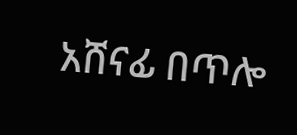አሸናፊ በጥሎ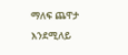ማለፍ ጨዋታ እንደሚለይ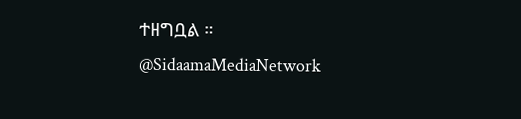ተዘግቧል ።
@SidaamaMediaNetwork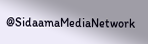@SidaamaMediaNetwork